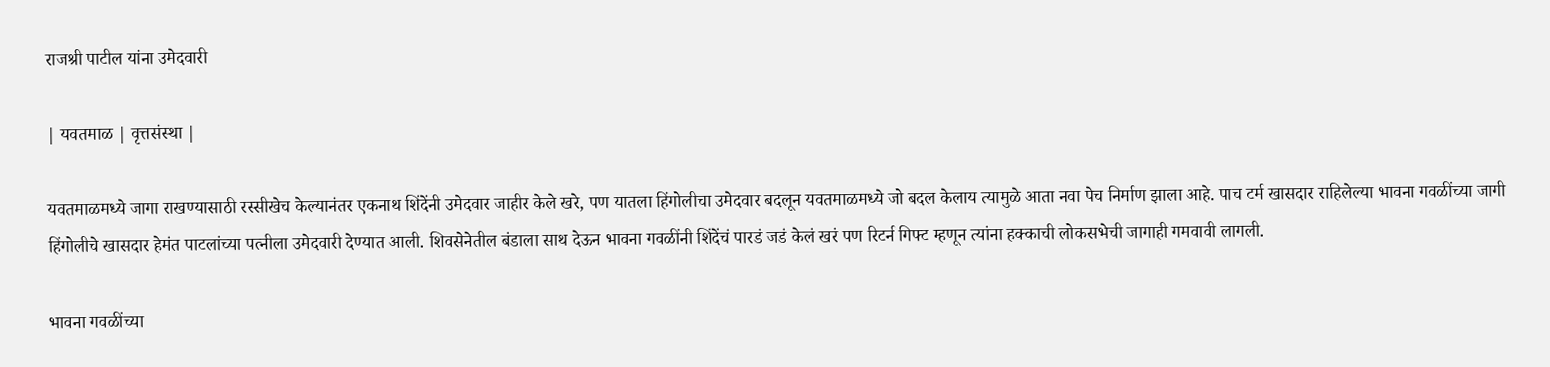राजश्री पाटील यांना उमेदवारी

| यवतमाळ | वृत्तसंस्था |

यवतमाळमध्ये जागा राखण्यासाठी रस्सीखेच केल्यानंतर एकनाथ शिंदेंनी उमेदवार जाहीर केले खरे, पण यातला हिंगोलीचा उमेदवार बदलून यवतमाळमध्ये जो बदल केलाय त्यामुळे आता नवा पेच निर्माण झाला आहे. पाच टर्म खासदार राहिलेल्या भावना गवळींच्या जागी हिंगोलीचे खासदार हेमंत पाटलांच्या पत्नीला उमेदवारी देण्यात आली. शिवसेनेतील बंडाला साथ देऊन भावना गवळींनी शिंदेंचं पारडं जडं केलं खरं पण रिटर्न गिफ्ट म्हणून त्यांना हक्काची लोकसभेची जागाही गमवावी लागली.

भावना गवळींच्या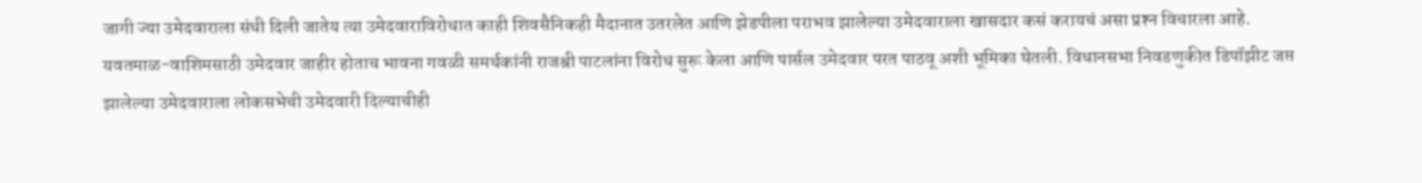जागी ज्या उमेदवाराला संधी दिली जातेय त्या उमेदवाराविरोधात काही शिवसैनिकही मैदानात उतरलेत आणि झेडपीला पराभव झालेल्या उमेदवाराला खासदार कसं करायचं असा प्रश्‍न विचारला आहे. यवतमाळ-वाशिमसाठी उमेदवार जाहीर होताच भावना गवळी समर्थकांनी राजश्री पाटलांना विरोध सुरू केला आणि पार्सल उमेदवार परत पाठवू अशी भूमिका घेतली. विधानसभा निवडणुकीत डिपॉझीट जप्त झालेल्या उमेदवाराला लोकसभेची उमेदवारी दिल्याचीही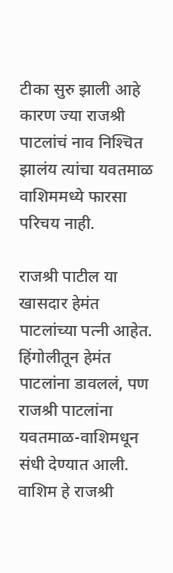टीका सुरु झाली आहे कारण ज्या राजश्री पाटलांचं नाव निश्‍चित झालंय त्यांचा यवतमाळ वाशिममध्ये फारसा परिचय नाही.

राजश्री पाटील या खासदार हेमंत पाटलांच्या पत्नी आहेत. हिंगोलीतून हेमंत पाटलांना डावललं, पण राजश्री पाटलांना यवतमाळ-वाशिमधून संधी देण्यात आली. वाशिम हे राजश्री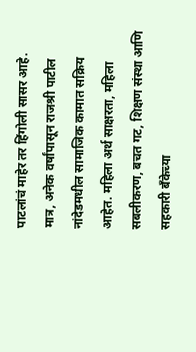पाटलांचं माहेर तर हिंगोली सासर आहे. मात्र, अनेक वर्षांपासून राजश्री पाटील नांदेडमधील सामाजिक कामात सक्रिय आहेत. महिला अर्थ साक्षरता, महिला सबलीकरण, बचत गट, शिक्षण संस्था आणि सहकारी बँकेच्या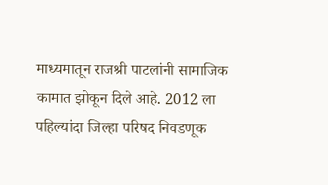माध्यमातून राजश्री पाटलांनी सामाजिक कामात झोकून दिले आहे. 2012 ला पहिल्यांदा जिल्हा परिषद निवडणूक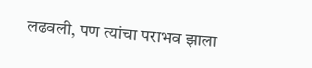लढवली, पण त्यांचा पराभव झाला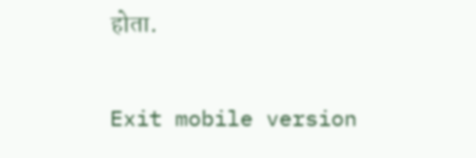होता.

Exit mobile version